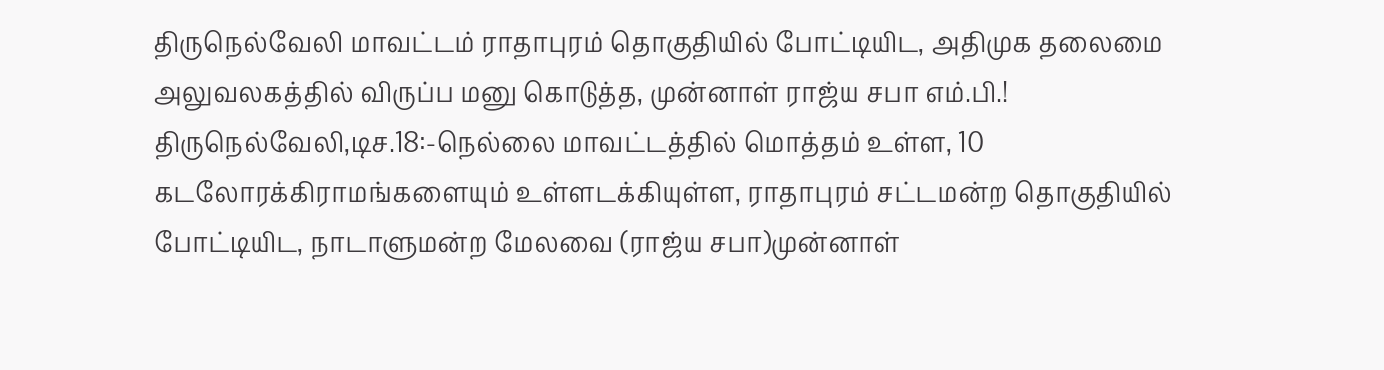திருநெல்வேலி மாவட்டம் ராதாபுரம் தொகுதியில் போட்டியிட, அதிமுக தலைமை அலுவலகத்தில் விருப்ப மனு கொடுத்த, முன்னாள் ராஜ்ய சபா எம்.பி.!
திருநெல்வேலி,டிச.18:-நெல்லை மாவட்டத்தில் மொத்தம் உள்ள, 10 கடலோரக்கிராமங்களையும் உள்ளடக்கியுள்ள, ராதாபுரம் சட்டமன்ற தொகுதியில் போட்டியிட, நாடாளுமன்ற மேலவை (ராஜ்ய சபா)முன்னாள்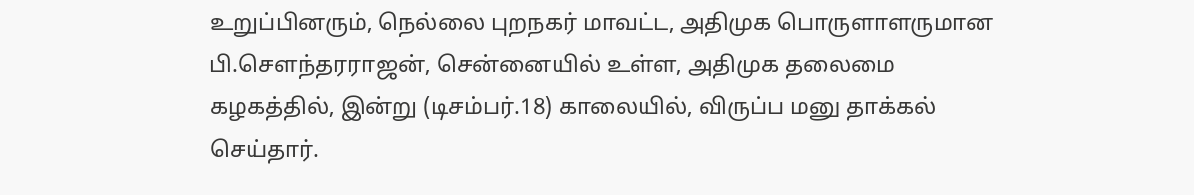உறுப்பினரும், நெல்லை புறநகர் மாவட்ட, அதிமுக பொருளாளருமான பி.சௌந்தரராஜன், சென்னையில் உள்ள, அதிமுக தலைமை கழகத்தில், இன்று (டிசம்பர்.18) காலையில், விருப்ப மனு தாக்கல் செய்தார்.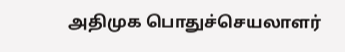அதிமுக பொதுச்செயலாளர்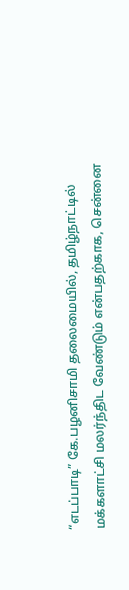“எடப்பாடி” கே.பழனிசாமி தலைமையில், தமிழ்நாட்டில் மக்களாட்சி மலர்ந்திட வேண்டும் என்பதற்காக, சென்னை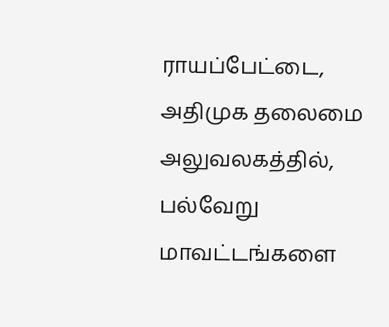ராயப்பேட்டை, அதிமுக தலைமை அலுவலகத்தில், பல்வேறு மாவட்டங்களை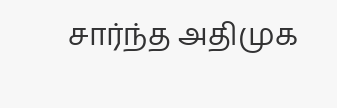சார்ந்த அதிமுக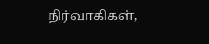நிர்வாகிகள்,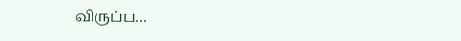விருப்ப…